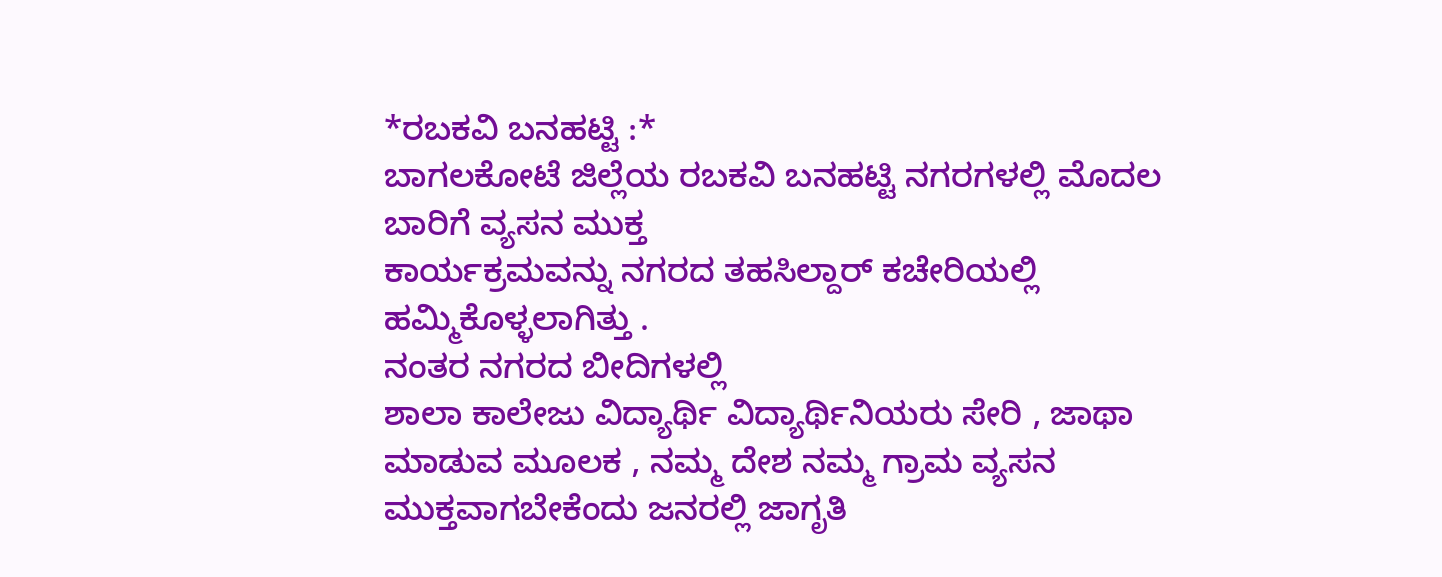*ರಬಕವಿ ಬನಹಟ್ಟಿ :*
ಬಾಗಲಕೋಟೆ ಜಿಲ್ಲೆಯ ರಬಕವಿ ಬನಹಟ್ಟಿ ನಗರಗಳಲ್ಲಿ ಮೊದಲ ಬಾರಿಗೆ ವ್ಯಸನ ಮುಕ್ತ
ಕಾರ್ಯಕ್ರಮವನ್ನು ನಗರದ ತಹಸಿಲ್ದಾರ್ ಕಚೇರಿಯಲ್ಲಿ ಹಮ್ಮಿಕೊಳ್ಳಲಾಗಿತ್ತು .
ನಂತರ ನಗರದ ಬೀದಿಗಳಲ್ಲಿ
ಶಾಲಾ ಕಾಲೇಜು ವಿದ್ಯಾರ್ಥಿ ವಿದ್ಯಾರ್ಥಿನಿಯರು ಸೇರಿ , ಜಾಥಾ ಮಾಡುವ ಮೂಲಕ , ನಮ್ಮ ದೇಶ ನಮ್ಮ ಗ್ರಾಮ ವ್ಯಸನ ಮುಕ್ತವಾಗಬೇಕೆಂದು ಜನರಲ್ಲಿ ಜಾಗೃತಿ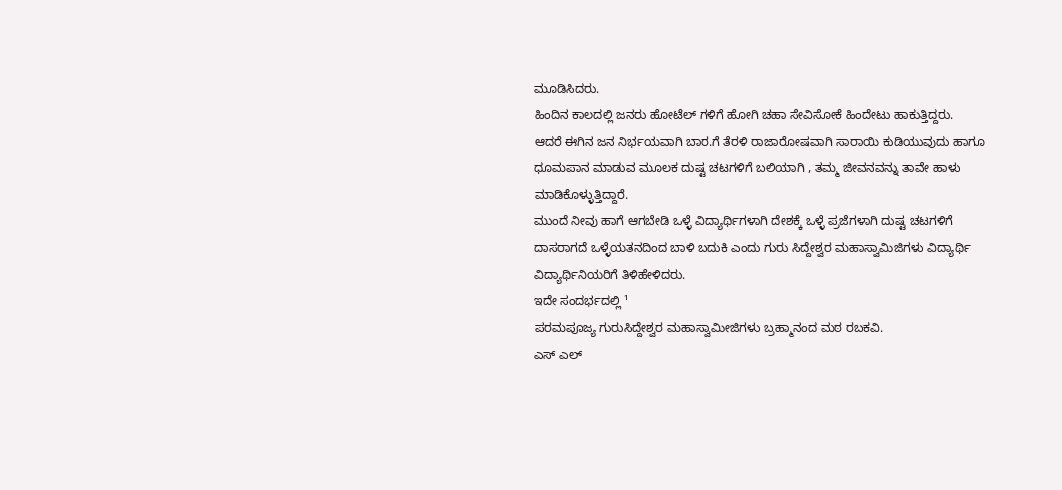ಮೂಡಿಸಿದರು.
ಹಿಂದಿನ ಕಾಲದಲ್ಲಿ ಜನರು ಹೋಟೆಲ್ ಗಳಿಗೆ ಹೋಗಿ ಚಹಾ ಸೇವಿಸೋಕೆ ಹಿಂದೇಟು ಹಾಕುತ್ತಿದ್ದರು.
ಆದರೆ ಈಗಿನ ಜನ ನಿರ್ಭಯವಾಗಿ ಬಾರ.ಗೆ ತೆರಳಿ ರಾಜಾರೋಷವಾಗಿ ಸಾರಾಯಿ ಕುಡಿಯುವುದು ಹಾಗೂ ಧೂಮಪಾನ ಮಾಡುವ ಮೂಲಕ ದುಷ್ಟ ಚಟಗಳಿಗೆ ಬಲಿಯಾಗಿ , ತಮ್ಮ ಜೀವನವನ್ನು ತಾವೇ ಹಾಳು ಮಾಡಿಕೊಳ್ಳುತ್ತಿದ್ದಾರೆ.
ಮುಂದೆ ನೀವು ಹಾಗೆ ಆಗಬೇಡಿ ಒಳ್ಳೆ ವಿದ್ಯಾರ್ಥಿಗಳಾಗಿ ದೇಶಕ್ಕೆ ಒಳ್ಳೆ ಪ್ರಜೆಗಳಾಗಿ ದುಷ್ಟ ಚಟಗಳಿಗೆ ದಾಸರಾಗದೆ ಒಳ್ಳೆಯತನದಿಂದ ಬಾಳಿ ಬದುಕಿ ಎಂದು ಗುರು ಸಿದ್ದೇಶ್ವರ ಮಹಾಸ್ವಾಮಿಜಿಗಳು ವಿದ್ಯಾರ್ಥಿ ವಿದ್ಯಾರ್ಥಿನಿಯರಿಗೆ ತಿಳಿಹೇಳಿದರು.
ಇದೇ ಸಂದರ್ಭದಲ್ಲಿ ¹
ಪರಮಪೂಜ್ಯ ಗುರುಸಿದ್ದೇಶ್ವರ ಮಹಾಸ್ವಾಮೀಜಿಗಳು ಬ್ರಹ್ಮಾನಂದ ಮಠ ರಬಕವಿ.
ಎಸ್ ಎಲ್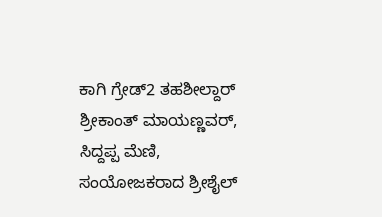ಕಾಗಿ ಗ್ರೇಡ್2 ತಹಶೀಲ್ದಾರ್
ಶ್ರೀಕಾಂತ್ ಮಾಯಣ್ಣವರ್,
ಸಿದ್ದಪ್ಪ ಮೆಣಿ,
ಸಂಯೋಜಕರಾದ ಶ್ರೀಶೈಲ್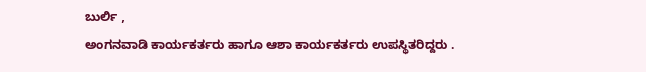ಬುರ್ಲಿ ,
ಅಂಗನವಾಡಿ ಕಾರ್ಯಕರ್ತರು ಹಾಗೂ ಆಶಾ ಕಾರ್ಯಕರ್ತರು ಉಪಸ್ಥಿತರಿದ್ದರು .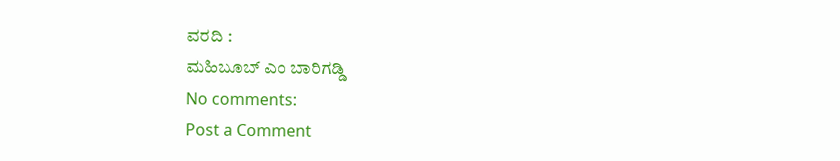ವರದಿ :
ಮಹಿಬೂಬ್ ಎಂ ಬಾರಿಗಡ್ಡಿ
No comments:
Post a Comment